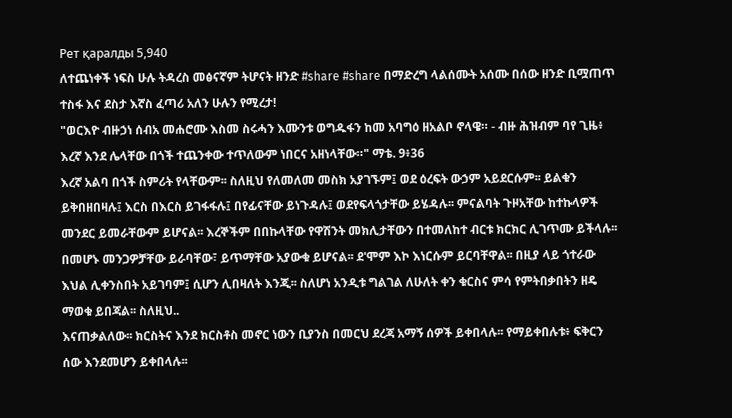Рет қаралды 5,940
ለተጨነቀች ነፍስ ሁሉ ትዳረስ መፅናኛም ትሆናት ዘንድ #share #share በማድረግ ላልሰሙት አሰሙ በሰው ዘንድ ቢሟጠጥ ተስፋ እና ደስታ እኛስ ፈጣሪ አለን ሁሉን የሚረታ!
"ወርእዮ ብዙኃነ ሰብአ መሐሮሙ እስመ ስሩሓን እሙንቱ ወግዱፋን ከመ አባግዕ ዘአልቦ ኖላዌ። - ብዙ ሕዝብም ባየ ጊዜ፥ እረኛ እንደ ሌላቸው በጎች ተጨንቀው ተጥለውም ነበርና አዘነላቸው።" ማቴ. 9፥36
እረኛ አልባ በጎች ስምሪት የላቸውም፡፡ ስለዚህ የለመለመ መስክ አያገኙም፤ ወደ ዕረፍት ውኃም አይደርሱም፡፡ ይልቁን ይቅበዘበዛሉ፤ እርስ በእርስ ይገፋፋሉ፤ በየፊናቸው ይነጉዳሉ፤ ወደየፍላጎታቸው ይሄዳሉ፡፡ ምናልባት ጉዞአቸው ከተኩላዎች መንደር ይመራቸውም ይሆናል፡፡ እረኞችም በበኩላቸው የዋሽንት መክሊታቸውን በተመለከተ ብርቱ ክርክር ሊገጥሙ ይችላሉ፡፡ በመሆኑ መንጋዎቻቸው ይራባቸው፣ ይጥማቸው አያውቁ ይሆናል፡፡ ደ'ሞም እኮ እነርሱም ይርባቸዋል፡፡ በዚያ ላይ ጎተራው እህል ሊቀንስበት አይገባም፤ ሲሆን ሊበዛለት እንጂ፡፡ ስለሆነ አንዲቱ ግልገል ለሁለት ቀን ቁርስና ምሳ የምትበቃበትን ዘዴ ማወቁ ይበጃል፡፡ ስለዚህ..
እናጠቃልለው፡፡ ክርስትና እንደ ክርስቶስ መኖር ነውን ቢያንስ በመርህ ደረጃ አማኝ ሰዎች ይቀበላሉ፡፡ የማይቀበሉቱ፥ ፍቅርን ሰው እንደመሆን ይቀበላሉ፡፡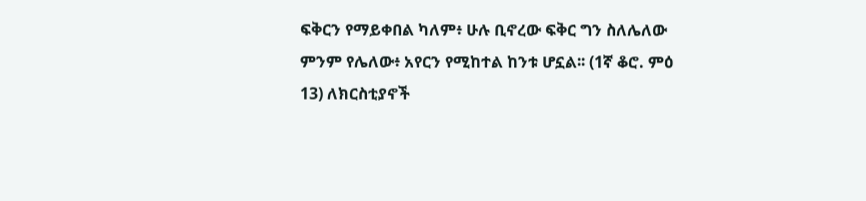ፍቅርን የማይቀበል ካለም፥ ሁሉ ቢኖረው ፍቅር ግን ስለሌለው ምንም የሌለው፥ አየርን የሚከተል ከንቱ ሆኗል፡፡ (1ኛ ቆሮ. ምዕ 13) ለክርስቲያኖች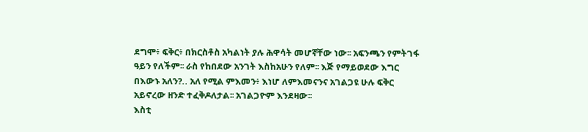ደግሞ፥ ፍቅር፥ በክርስቶስ አካልነት ያሉ ሕዋሳት መሆኛቸው ነው፡፡ አፍንጫን የምትገፋ ዓይን የለችም፡፡ ራስ የከበደው አንገት እስከአሁን የለም፡፡ እጅ የማይወደው እግር በእውኑ አለን?.. አለ የሚል ምእመን፥ እነሆ ለምእመናንና አገልጋዩ ሁሉ ፍቅር አይኖረው ዘንድ ተፈቅዶለታል፡፡ አገልጋዮም እንደዛው፡፡
እስቲ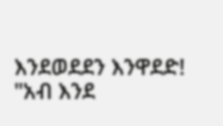እንደወደደን እንዋደድ!
"አብ እንደ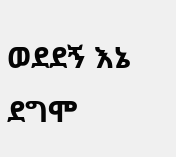ወደደኝ እኔ ደግሞ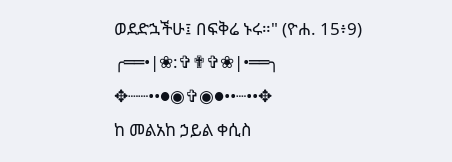ወደድኋችሁ፤ በፍቅሬ ኑሩ።" (ዮሐ. 15፥9)
╭══•|❀:✞✟✞❀|•══╮
✥┈┈••●◉✞◉●••┈••✥
ከ መልአከ ኃይል ቀሲስ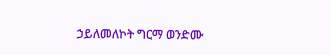ኃይለመለኮት ግርማ ወንድሙ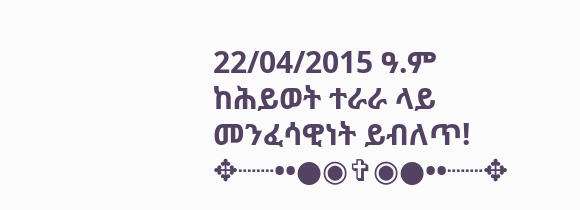22/04/2015 ዓ.ም
ከሕይወት ተራራ ላይ መንፈሳዊነት ይብለጥ!
✥┈┈••●◉✞◉●••┈┈✥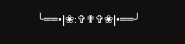╰══•|❀:✞✟✞❀|•══╯